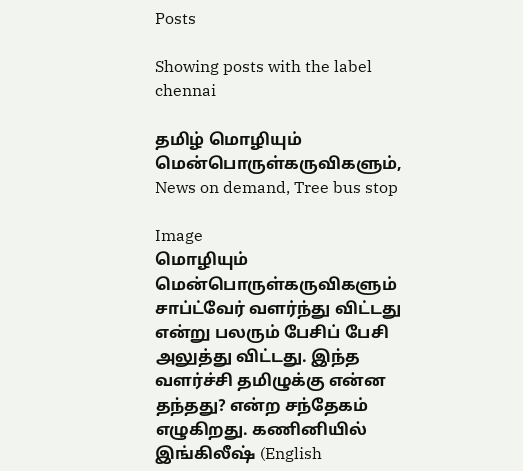Posts

Showing posts with the label chennai

தமிழ் மொழியும் மென்பொருள்கருவிகளும், News on demand, Tree bus stop

Image
மொழியும் மென்பொருள்கருவிகளும் சாப்ட்வேர் வளர்ந்து விட்டது என்று பலரும் பேசிப் பேசி அலுத்து விட்டது. இந்த வளர்ச்சி தமிழுக்கு என்ன தந்தது? என்ற சந்தேகம் எழுகிறது. கணினியில் இங்கிலீஷ் (English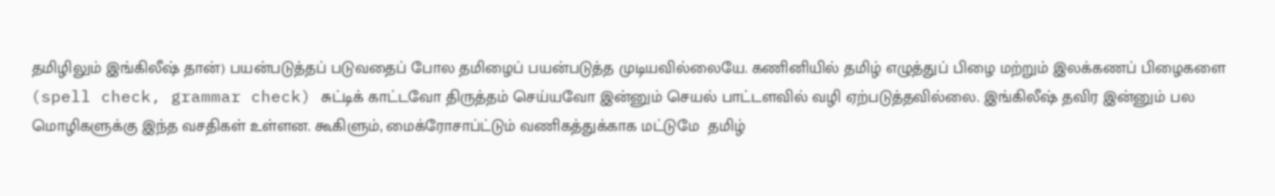தமிழிலும் இங்கிலீஷ் தான்) பயன்படுத்தப் படுவதைப் போல தமிழைப் பயன்படுத்த முடியவில்லையே. கணினியில் தமிழ் எழுத்துப் பிழை மற்றும் இலக்கணப் பிழைகளை (spell check, grammar check) சுட்டிக் காட்டவோ திருத்தம் செய்யவோ இன்னும் செயல் பாட்டளவில் வழி ஏற்படுத்தவில்லை. இங்கிலீஷ் தவிர இன்னும் பல மொழிகளுக்கு இந்த வசதிகள் உள்ளன. கூகிளும், மைக்ரோசாப்ட்டும் வணிகத்துக்காக மட்டுமே  தமிழ்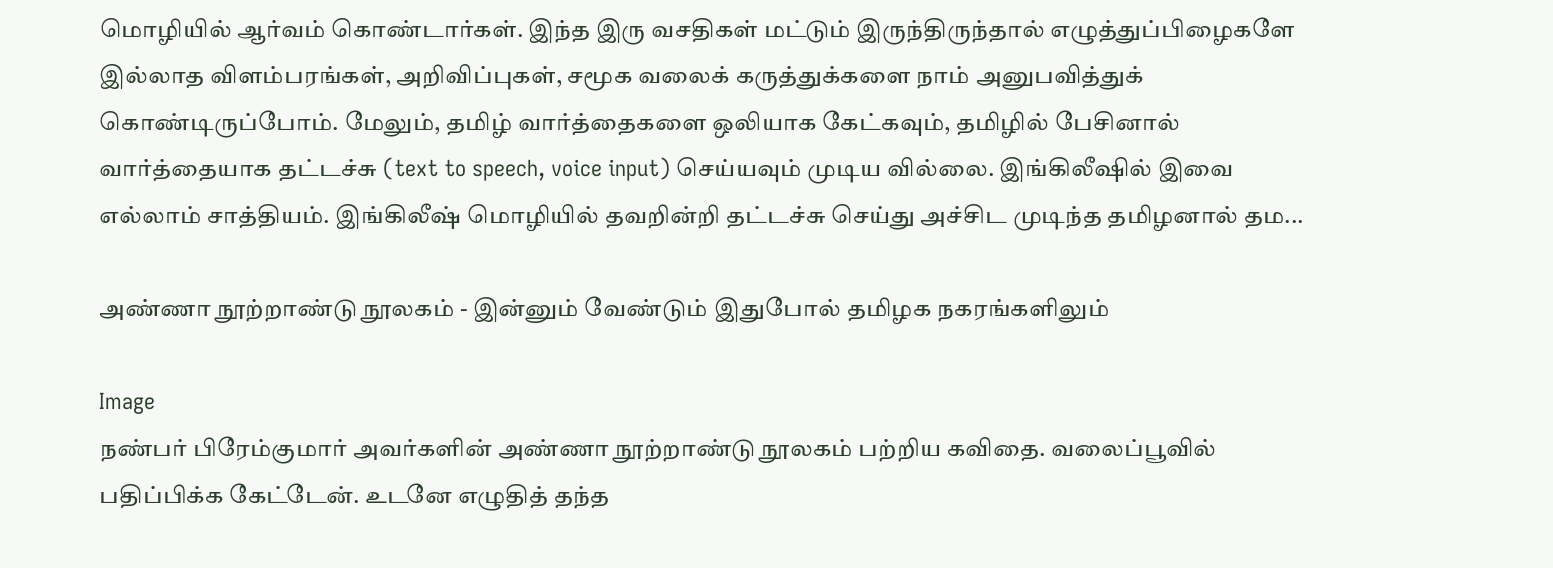மொழியில் ஆர்வம் கொண்டார்கள். இந்த இரு வசதிகள் மட்டும் இருந்திருந்தால் எழுத்துப்பிழைகளே இல்லாத விளம்பரங்கள், அறிவிப்புகள், சமூக வலைக் கருத்துக்களை நாம் அனுபவித்துக் கொண்டிருப்போம். மேலும், தமிழ் வார்த்தைகளை ஒலியாக கேட்கவும், தமிழில் பேசினால் வார்த்தையாக தட்டச்சு (text to speech, voice input) செய்யவும் முடிய வில்லை. இங்கிலீஷில் இவை எல்லாம் சாத்தியம். இங்கிலீஷ் மொழியில் தவறின்றி தட்டச்சு செய்து அச்சிட முடிந்த தமிழனால் தம...

அண்ணா நூற்றாண்டு நூலகம் - இன்னும் வேண்டும் இதுபோல் தமிழக நகரங்களிலும்

Image
நண்பர் பிரேம்குமார் அவர்களின் அண்ணா நூற்றாண்டு நூலகம் பற்றிய கவிதை. வலைப்பூவில் பதிப்பிக்க கேட்டேன். உடனே எழுதித் தந்த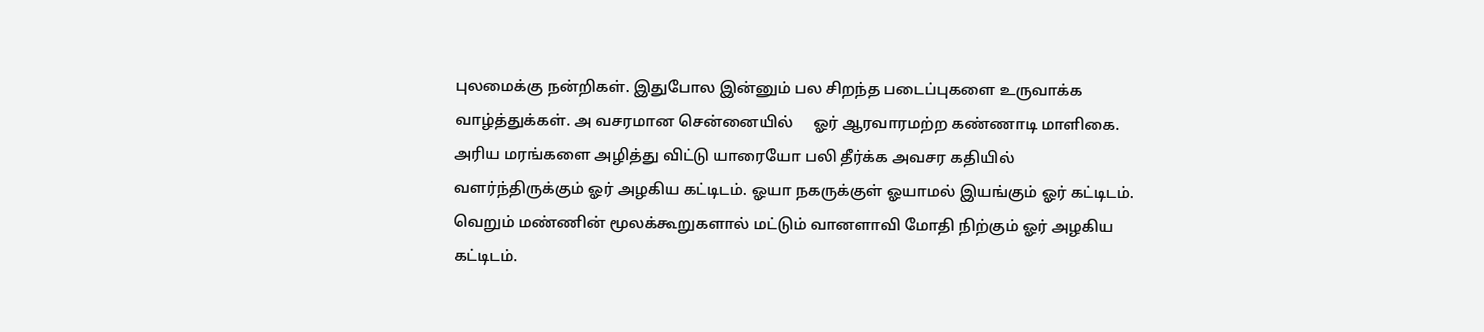புலமைக்கு நன்றிகள். இதுபோல இன்னும் பல சிறந்த படைப்புகளை உருவாக்க வாழ்த்துக்கள். அ வசரமான சென்னையில்     ஓர் ஆரவாரமற்ற கண்ணாடி மாளிகை. அரிய மரங்களை அழித்து விட்டு யாரையோ பலி தீர்க்க அவசர கதியில் வளர்ந்திருக்கும் ஓர் அழகிய கட்டிடம். ஓயா நகருக்குள் ஓயாமல் இயங்கும் ஓர் கட்டிடம். வெறும் மண்ணின் மூலக்கூறுகளால் மட்டும் வானளாவி மோதி நிற்கும் ஓர் அழகிய கட்டிடம்.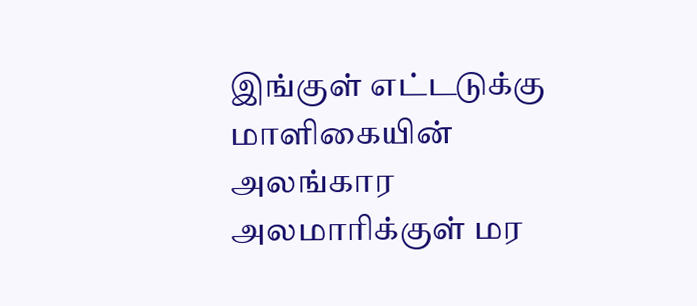இங்குள் எட்டடுக்கு மாளிகையின் அலங்கார அலமாரிக்குள் மர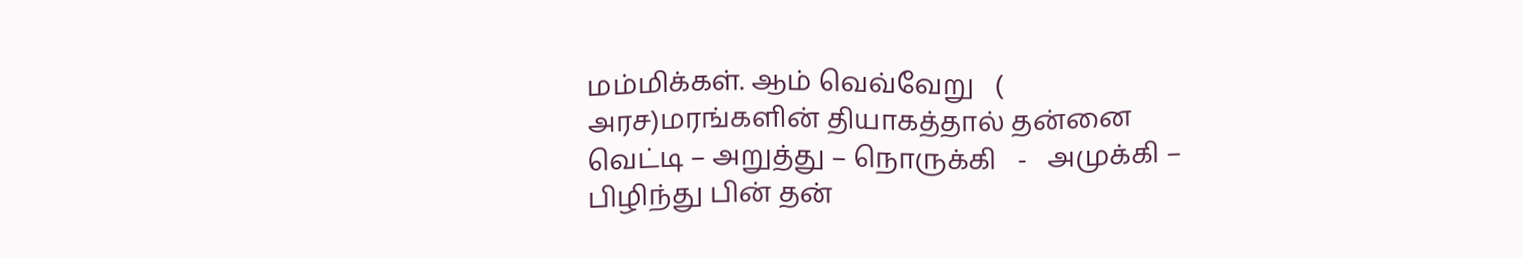மம்மிக்கள். ஆம் வெவ்வேறு   ( அரச)மரங்களின் தியாகத்தால் தன்னை வெட்டி – அறுத்து – நொருக்கி   -   அமுக்கி –   பிழிந்து பின் தன்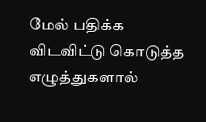மேல் பதிக்க விடவிட்டு கொடுத்த எழுத்துகளால்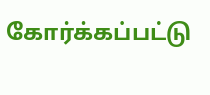கோர்க்கப்பட்டு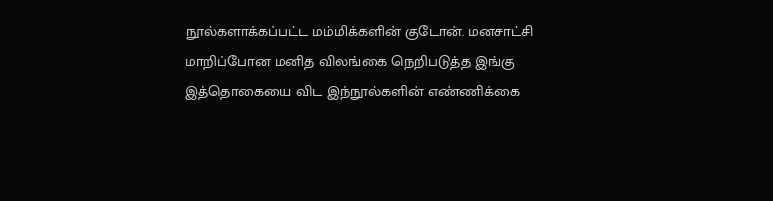நூல்களாக்கப்பட்ட மம்மிக்களின் குடோன். மனசாட்சி மாறிப்போன மனித விலங்கை நெறிபடுத்த இங்கு இத்தொகையை விட இந்நூல்களின் எண்ணிக்கை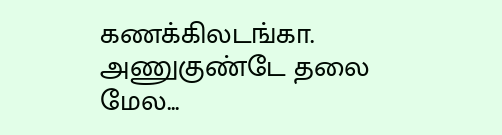கணக்கிலடங்கா. அணுகுண்டே தலை மேல...